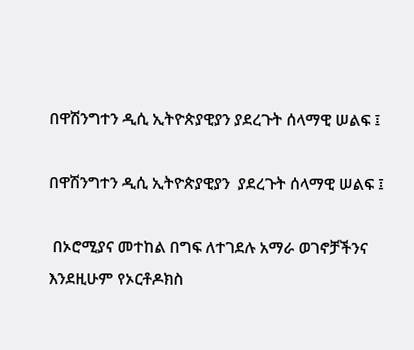በዋሽንግተን ዲሲ ኢትዮጵያዊያን ያደረጉት ሰላማዊ ሠልፍ ፤

በዋሽንግተን ዲሲ ኢትዮጵያዊያን  ያደረጉት ሰላማዊ ሠልፍ ፤

 በኦሮሚያና መተከል በግፍ ለተገደሉ አማራ ወገኖቻችንና እንደዚሁም የኦርቶዶክስ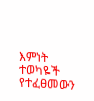እምነት ተወካዬች የተፈፀመውን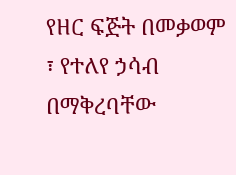የዘር ፍጅት በመቃወም ፣ የተለየ ኃሳብ በማቅረባቸው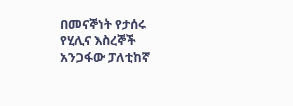በመናኞነት የታሰሩ የሂሊና እስረኞች አንጋፋው ፓለቲከኛ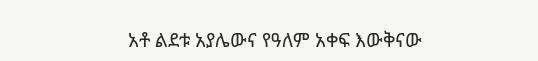አቶ ልደቱ አያሌውና የዓለም አቀፍ እውቅናው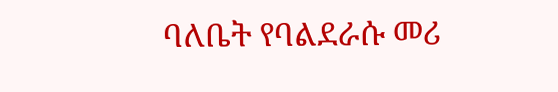ባለቤት የባልደራሱ መሪ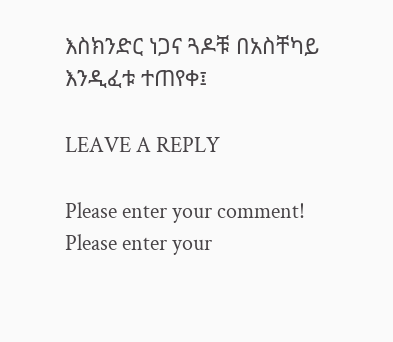እስክንድር ነጋና ጓዶቹ በአስቸካይ እንዲፈቱ ተጠየቀ፤

LEAVE A REPLY

Please enter your comment!
Please enter your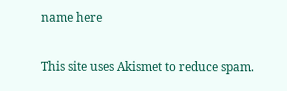name here

This site uses Akismet to reduce spam.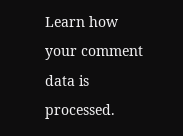Learn how your comment data is processed.